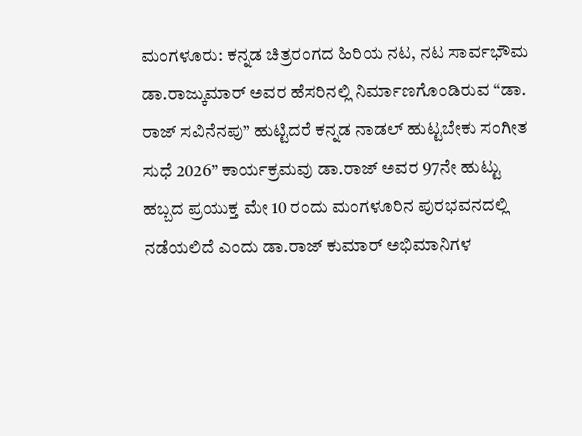ಮಂಗಳೂರು: ಕನ್ನಡ ಚಿತ್ರರಂಗದ ಹಿರಿಯ ನಟ, ನಟ ಸಾರ್ವಭೌಮ ಡಾ.ರಾಜ್ಕುಮಾರ್ ಅವರ ಹೆಸರಿನಲ್ಲಿ ನಿರ್ಮಾಣಗೊಂಡಿರುವ “ಡಾ. ರಾಜ್ ಸವಿನೆನಪು” ಹುಟ್ಟಿದರೆ ಕನ್ನಡ ನಾಡಲ್ ಹುಟ್ಟಬೇಕು ಸಂಗೀತ ಸುಧೆ 2026” ಕಾರ್ಯಕ್ರಮವು ಡಾ.ರಾಜ್ ಅವರ 97ನೇ ಹುಟ್ಟು ಹಬ್ಬದ ಪ್ರಯುಕ್ತ ಮೇ 10 ರಂದು ಮಂಗಳೂರಿನ ಪುರಭವನದಲ್ಲಿ ನಡೆಯಲಿದೆ ಎಂದು ಡಾ.ರಾಜ್ ಕುಮಾರ್ ಅಭಿಮಾನಿಗಳ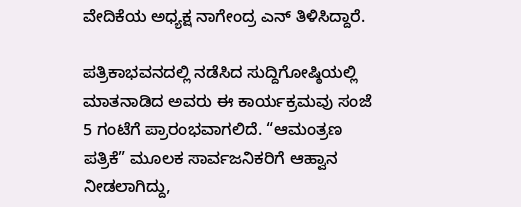ವೇದಿಕೆಯ ಅಧ್ಯಕ್ಷ ನಾಗೇಂದ್ರ ಎನ್ ತಿಳಿಸಿದ್ದಾರೆ.

ಪತ್ರಿಕಾಭವನದಲ್ಲಿ ನಡೆಸಿದ ಸುದ್ದಿಗೋಷ್ಠಿಯಲ್ಲಿ ಮಾತನಾಡಿದ ಅವರು ಈ ಕಾರ್ಯಕ್ರಮವು ಸಂಜೆ 5 ಗಂಟೆಗೆ ಪ್ರಾರಂಭವಾಗಲಿದೆ. “ಆಮಂತ್ರಣ ಪತ್ರಿಕೆ” ಮೂಲಕ ಸಾರ್ವಜನಿಕರಿಗೆ ಆಹ್ವಾನ ನೀಡಲಾಗಿದ್ದು,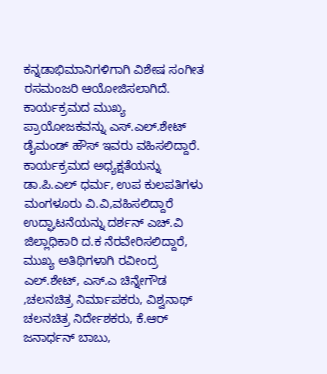ಕನ್ನಡಾಭಿಮಾನಿಗಳಿಗಾಗಿ ವಿಶೇಷ ಸಂಗೀತ ರಸಮಂಜರಿ ಆಯೋಜಿಸಲಾಗಿದೆ. ಕಾರ್ಯಕ್ರಮದ ಮುಖ್ಯ ಪ್ರಾಯೋಜಕವನ್ನು ಎಸ್.ಎಲ್.ಶೇಟ್ ಡೈಮಂಡ್ ಹೌಸ್ ಇವರು ವಹಿಸಲಿದ್ದಾರೆ.
ಕಾರ್ಯಕ್ರಮದ ಅಧ್ಯಕ್ಷತೆಯನ್ನು ಡಾ.ಪಿ.ಎಲ್ ಧರ್ಮ, ಉಪ ಕುಲಪತಿಗಳು ಮಂಗಳೂರು ವಿ.ವಿ,ವಹಿಸಲಿದ್ದಾರೆ ಉದ್ಘಾಟನೆಯನ್ನು ದರ್ಶನ್ ಎಚ್.ವಿ ಜಿಲ್ಲಾಧಿಕಾರಿ ದ.ಕ ನೆರವೇರಿಸಲಿದ್ದಾರೆ, ಮುಖ್ಯ ಅತಿಥಿಗಳಾಗಿ ರವೀಂದ್ರ ಎಲ್.ಶೇಟ್, ಎಸ್.ಎ ಚಿನ್ನೇಗೌಡ ,ಚಲನಚಿತ್ರ ನಿರ್ಮಾಪಕರು, ವಿಶ್ವನಾಥ್ ಚಲನಚಿತ್ರ ನಿರ್ದೇಶಕರು, ಕೆ.ಆರ್ ಜನಾರ್ಧನ್ ಬಾಬು,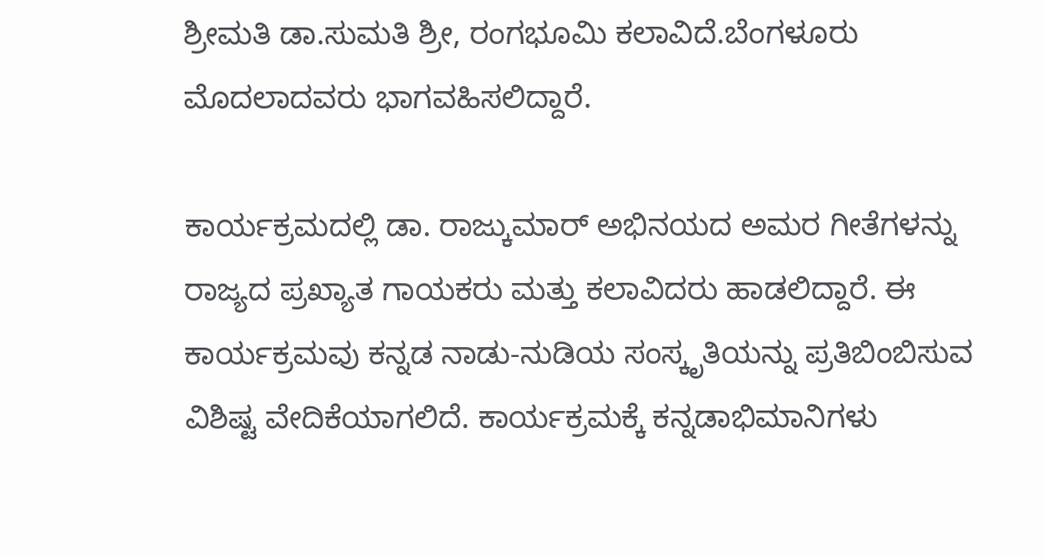ಶ್ರೀಮತಿ ಡಾ.ಸುಮತಿ ಶ್ರೀ, ರಂಗಭೂಮಿ ಕಲಾವಿದೆ.ಬೆಂಗಳೂರು ಮೊದಲಾದವರು ಭಾಗವಹಿಸಲಿದ್ದಾರೆ.

ಕಾರ್ಯಕ್ರಮದಲ್ಲಿ ಡಾ. ರಾಜ್ಕುಮಾರ್ ಅಭಿನಯದ ಅಮರ ಗೀತೆಗಳನ್ನು ರಾಜ್ಯದ ಪ್ರಖ್ಯಾತ ಗಾಯಕರು ಮತ್ತು ಕಲಾವಿದರು ಹಾಡಲಿದ್ದಾರೆ. ಈ ಕಾರ್ಯಕ್ರಮವು ಕನ್ನಡ ನಾಡು-ನುಡಿಯ ಸಂಸ್ಕೃತಿಯನ್ನು ಪ್ರತಿಬಿಂಬಿಸುವ ವಿಶಿಷ್ಟ ವೇದಿಕೆಯಾಗಲಿದೆ. ಕಾರ್ಯಕ್ರಮಕ್ಕೆ ಕನ್ನಡಾಭಿಮಾನಿಗಳು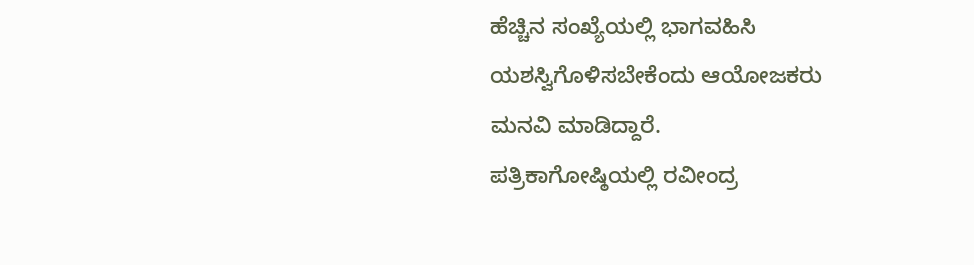ಹೆಚ್ಚಿನ ಸಂಖ್ಯೆಯಲ್ಲಿ ಭಾಗವಹಿಸಿ ಯಶಸ್ವಿಗೊಳಿಸಬೇಕೆಂದು ಆಯೋಜಕರು ಮನವಿ ಮಾಡಿದ್ದಾರೆ.
ಪತ್ರಿಕಾಗೋಷ್ಠಿಯಲ್ಲಿ ರವೀಂದ್ರ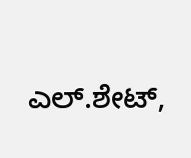ಎಲ್.ಶೇಟ್,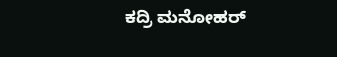ಕದ್ರಿ ಮನೋಹರ್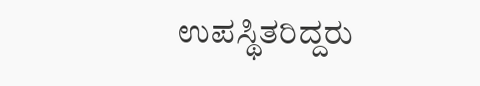ಉಪಸ್ಥಿತರಿದ್ದರು